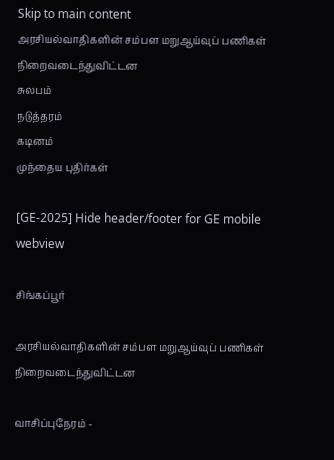Skip to main content
அரசியல்வாதிகளின் சம்பள மறுஆய்வுப் பணிகள் நிறைவடைந்துவிட்டன
சுலபம்
நடுத்தரம்
கடினம்
முந்தைய புதிர்கள்

[GE-2025] Hide header/footer for GE mobile webview

சிங்கப்பூர்

அரசியல்வாதிகளின் சம்பள மறுஆய்வுப் பணிகள் நிறைவடைந்துவிட்டன

வாசிப்புநேரம் -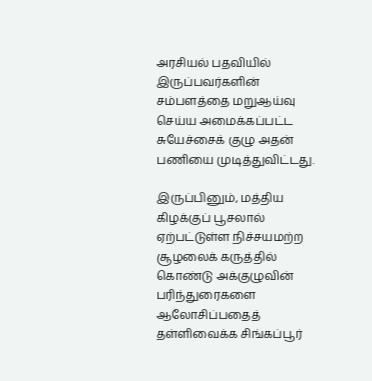அரசியல் பதவியில் இருப்பவர்களின் சம்பளத்தை மறுஆய்வு செய்ய அமைக்கப்பட்ட சுயேச்சைக் குழு அதன் பணியை முடித்துவிட்டது.

இருப்பினும், மத்திய கிழக்குப் பூசலால் ஏற்பட்டுள்ள நிச்சயமற்ற சூழலைக் கருத்தில் கொண்டு அக்குழுவின் பரிந்துரைகளை ஆலோசிப்பதைத் தள்ளிவைக்க சிங்கப்பூர்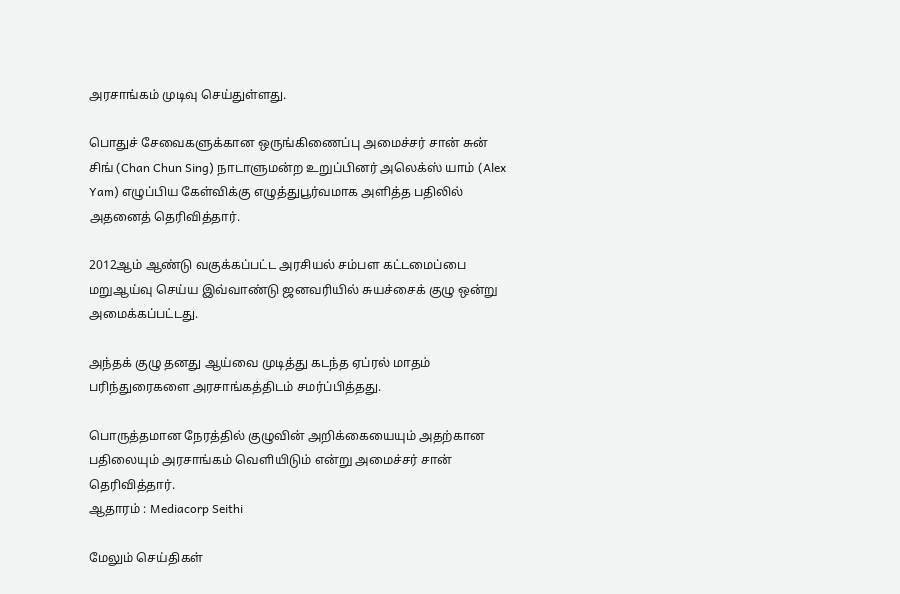அரசாங்கம் முடிவு செய்துள்ளது.

பொதுச் சேவைகளுக்கான ஒருங்கிணைப்பு அமைச்சர் சான் சுன் சிங் (Chan Chun Sing) நாடாளுமன்ற உறுப்பினர் அலெக்ஸ் யாம் (Alex Yam) எழுப்பிய கேள்விக்கு எழுத்துபூர்வமாக அளித்த பதிலில் அதனைத் தெரிவித்தார்.

2012ஆம் ஆண்டு வகுக்கப்பட்ட அரசியல் சம்பள கட்டமைப்பை மறுஆய்வு செய்ய இவ்வாண்டு ஜனவரியில் சுயச்சைக் குழு ஒன்று அமைக்கப்பட்டது.

அந்தக் குழு தனது ஆய்வை முடித்து கடந்த ஏப்ரல் மாதம் பரிந்துரைகளை அரசாங்கத்திடம் சமர்ப்பித்தது.

பொருத்தமான நேரத்தில் குழுவின் அறிக்கையையும் அதற்கான பதிலையும் அரசாங்கம் வெளியிடும் என்று அமைச்சர் சான் தெரிவித்தார்.
ஆதாரம் : Mediacorp Seithi

மேலும் செய்திகள்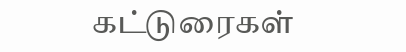கட்டுரைகள்